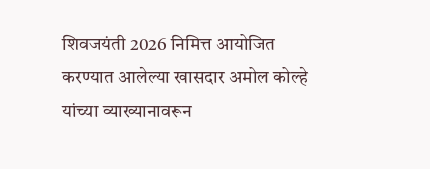शिवजयंती 2026 निमित्त आयोजित करण्यात आलेल्या खासदार अमोल कोल्हे यांच्या व्याख्यानावरून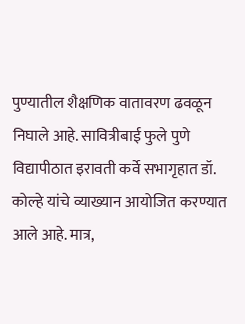पुण्यातील शैक्षणिक वातावरण ढवळून निघाले आहे. सावित्रीबाई फुले पुणे विद्यापीठात इरावती कर्वे सभागृहात डॉ. कोल्हे यांचे व्याख्यान आयोजित करण्यात आले आहे. मात्र,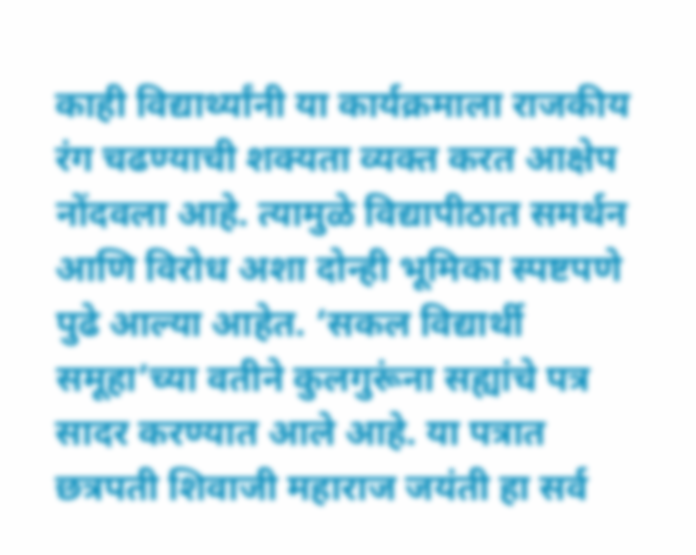काही विद्यार्थ्यांनी या कार्यक्रमाला राजकीय रंग चढण्याची शक्यता व्यक्त करत आक्षेप नोंदवला आहे. त्यामुळे विद्यापीठात समर्थन आणि विरोध अशा दोन्ही भूमिका स्पष्टपणे पुढे आल्या आहेत. ‘सकल विद्यार्थी समूहा’च्या वतीने कुलगुरूंना सह्यांचे पत्र सादर करण्यात आले आहे. या पत्रात छत्रपती शिवाजी महाराज जयंती हा सर्व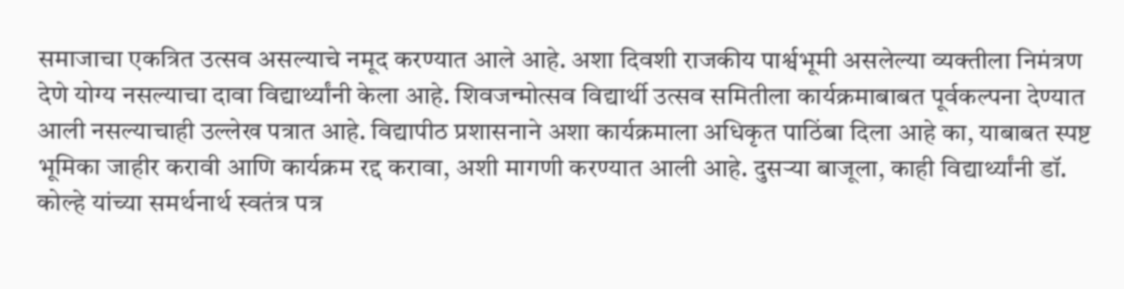समाजाचा एकत्रित उत्सव असल्याचे नमूद करण्यात आले आहे. अशा दिवशी राजकीय पार्श्वभूमी असलेल्या व्यक्तीला निमंत्रण देणे योग्य नसल्याचा दावा विद्यार्थ्यांनी केला आहे. शिवजन्मोत्सव विद्यार्थी उत्सव समितीला कार्यक्रमाबाबत पूर्वकल्पना देण्यात आली नसल्याचाही उल्लेख पत्रात आहे. विद्यापीठ प्रशासनाने अशा कार्यक्रमाला अधिकृत पाठिंबा दिला आहे का, याबाबत स्पष्ट भूमिका जाहीर करावी आणि कार्यक्रम रद्द करावा, अशी मागणी करण्यात आली आहे. दुसऱ्या बाजूला, काही विद्यार्थ्यांनी डॉ. कोल्हे यांच्या समर्थनार्थ स्वतंत्र पत्र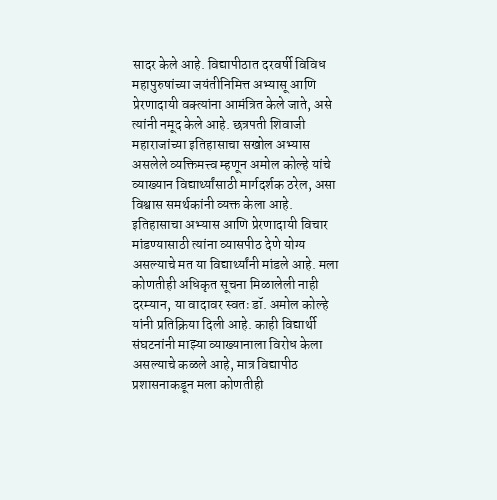सादर केले आहे. विद्यापीठात दरवर्षी विविध महापुरुषांच्या जयंतीनिमित्त अभ्यासू आणि प्रेरणादायी वक्त्यांना आमंत्रित केले जाते, असे त्यांनी नमूद केले आहे. छत्रपती शिवाजी महाराजांच्या इतिहासाचा सखोल अभ्यास असलेले व्यक्तिमत्त्व म्हणून अमोल कोल्हे यांचे व्याख्यान विद्यार्थ्यांसाठी मार्गदर्शक ठरेल, असा विश्वास समर्थकांनी व्यक्त केला आहे. इतिहासाचा अभ्यास आणि प्रेरणादायी विचार मांडण्यासाठी त्यांना व्यासपीठ देणे योग्य असल्याचे मत या विद्यार्थ्यांनी मांडले आहे. मला कोणतीही अधिकृत सूचना मिळालेली नाही दरम्यान, या वादावर स्वतः डॉ. अमोल कोल्हे यांनी प्रतिक्रिया दिली आहे. काही विद्यार्थी संघटनांनी माझ्या व्याख्यानाला विरोध केला असल्याचे कळले आहे, मात्र विद्यापीठ प्रशासनाकडून मला कोणतीही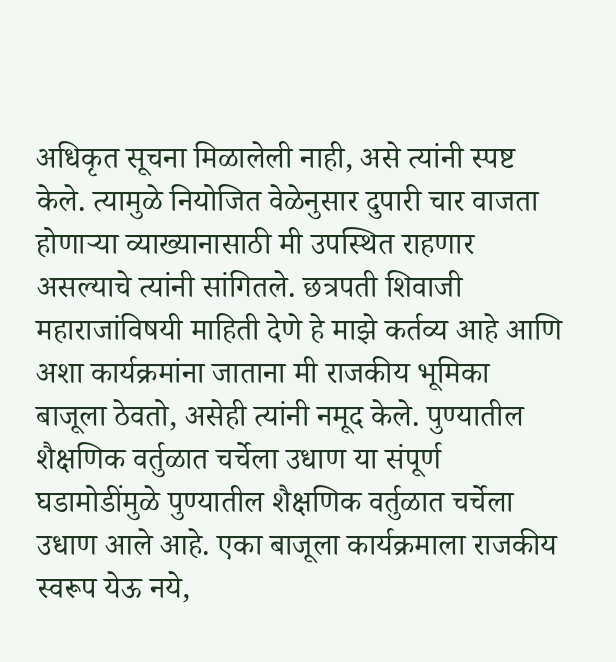अधिकृत सूचना मिळालेली नाही, असे त्यांनी स्पष्ट केले. त्यामुळे नियोजित वेळेनुसार दुपारी चार वाजता होणाऱ्या व्याख्यानासाठी मी उपस्थित राहणार असल्याचे त्यांनी सांगितले. छत्रपती शिवाजी महाराजांविषयी माहिती देणे हे माझे कर्तव्य आहे आणि अशा कार्यक्रमांना जाताना मी राजकीय भूमिका बाजूला ठेवतो, असेही त्यांनी नमूद केले. पुण्यातील शैक्षणिक वर्तुळात चर्चेला उधाण या संपूर्ण घडामोडींमुळे पुण्यातील शैक्षणिक वर्तुळात चर्चेला उधाण आले आहे. एका बाजूला कार्यक्रमाला राजकीय स्वरूप येऊ नये,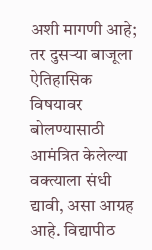अशी मागणी आहे; तर दुसऱ्या बाजूला ऐतिहासिक विषयावर बोलण्यासाठी आमंत्रित केलेल्या वक्त्याला संधी द्यावी, असा आग्रह आहे. विद्यापीठ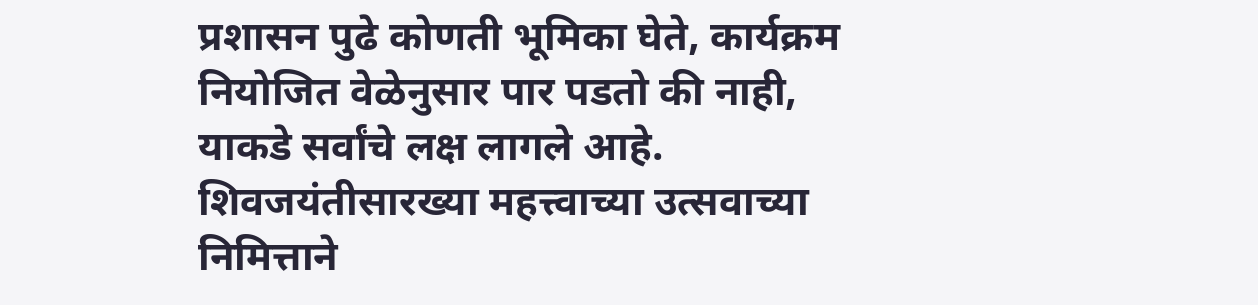प्रशासन पुढे कोणती भूमिका घेते, कार्यक्रम नियोजित वेळेनुसार पार पडतो की नाही, याकडे सर्वांचे लक्ष लागले आहे. शिवजयंतीसारख्या महत्त्वाच्या उत्सवाच्या निमित्ताने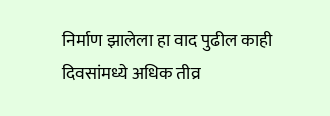निर्माण झालेला हा वाद पुढील काही दिवसांमध्ये अधिक तीव्र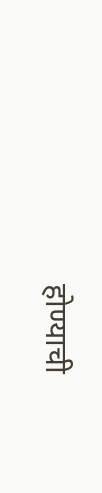होण्याची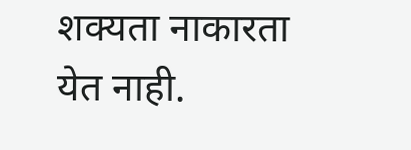शक्यता नाकारता येत नाही.